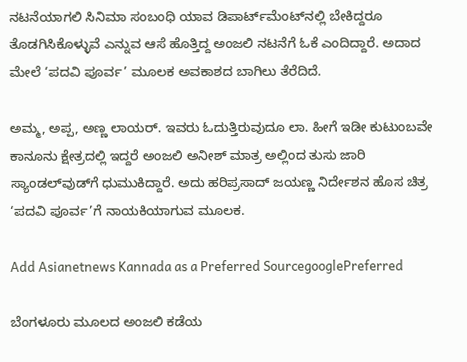ನಟನೆಯಾಗಲಿ ಸಿನಿಮಾ ಸಂಬಂಧಿ ಯಾವ ಡಿಪಾರ್ಟ್‌ಮೆಂಟ್‌ನಲ್ಲಿ ಬೇಕಿದ್ದರೂ ತೊಡಗಿಸಿಕೊಳ್ಳುವೆ ಎನ್ನುವ ಆಸೆ ಹೊತ್ತಿದ್ದ ಅಂಜಲಿ ನಟನೆಗೆ ಓಕೆ ಎಂದಿದ್ದಾರೆ. ಅದಾದ ಮೇಲೆ ‘ಪದವಿ ಪೂರ್ವ’ ಮೂಲಕ ಅವಕಾಶದ ಬಾಗಿಲು ತೆರೆದಿದೆ.

ಅಮ್ಮ, ಅಪ್ಪ, ಅಣ್ಣ ಲಾಯರ್‌. ಇವರು ಓದುತ್ತಿರುವುದೂ ಲಾ. ಹೀಗೆ ಇಡೀ ಕುಟುಂಬವೇ ಕಾನೂನು ಕ್ಷೇತ್ರದಲ್ಲಿ ಇದ್ದರೆ ಅಂಜಲಿ ಅನೀಶ್‌ ಮಾತ್ರ ಅಲ್ಲಿಂದ ತುಸು ಜಾರಿ ಸ್ಯಾಂಡಲ್‌ವುಡ್‌ಗೆ ಧುಮುಕಿದ್ದಾರೆ. ಅದು ಹರಿಪ್ರಸಾದ್‌ ಜಯಣ್ಣ ನಿರ್ದೇಶನ ಹೊಸ ಚಿತ್ರ ‘ಪದವಿ ಪೂರ್ವ’ಗೆ ನಾಯಕಿಯಾಗುವ ಮೂಲಕ.

Add Asianetnews Kannada as a Preferred SourcegooglePreferred

ಬೆಂಗಳೂರು ಮೂಲದ ಅಂಜಲಿ ಕಡೆಯ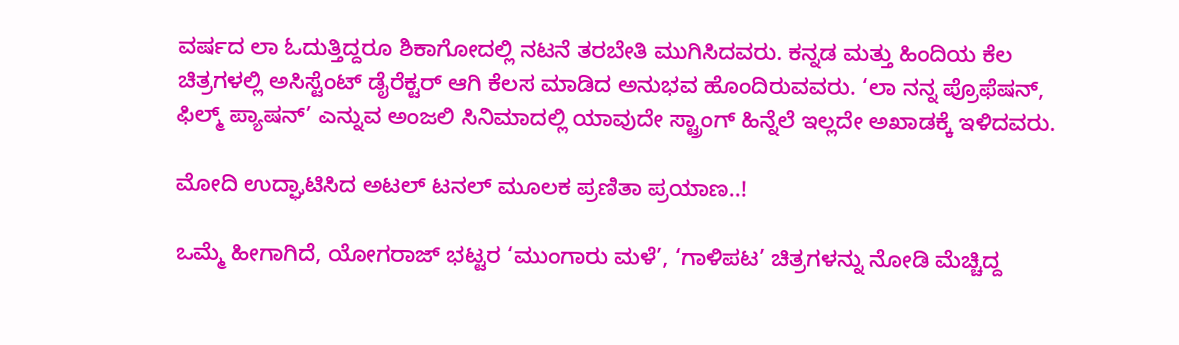ವರ್ಷದ ಲಾ ಓದುತ್ತಿದ್ದರೂ ಶಿಕಾಗೋದಲ್ಲಿ ನಟನೆ ತರಬೇತಿ ಮುಗಿಸಿದವರು. ಕನ್ನಡ ಮತ್ತು ಹಿಂದಿಯ ಕೆಲ ಚಿತ್ರಗಳಲ್ಲಿ ಅಸಿಸ್ಟೆಂಟ್‌ ಡೈರೆಕ್ಟರ್‌ ಆಗಿ ಕೆಲಸ ಮಾಡಿದ ಅನುಭವ ಹೊಂದಿರುವವರು. ‘ಲಾ ನನ್ನ ಪ್ರೊಫೆಷನ್‌, ಫಿಲ್ಮ್‌ ಪ್ಯಾಷನ್‌’ ಎನ್ನುವ ಅಂಜಲಿ ಸಿನಿಮಾದಲ್ಲಿ ಯಾವುದೇ ಸ್ಟ್ರಾಂಗ್‌ ಹಿನ್ನೆಲೆ ಇಲ್ಲದೇ ಅಖಾಡಕ್ಕೆ ಇಳಿದವರು.

ಮೋದಿ ಉದ್ಘಾಟಿಸಿದ ಅಟಲ್ ಟನಲ್ ಮೂಲಕ ಪ್ರಣಿತಾ ಪ್ರಯಾಣ..!

ಒಮ್ಮೆ ಹೀಗಾಗಿದೆ, ಯೋಗರಾಜ್‌ ಭಟ್ಟರ ‘ಮುಂಗಾರು ಮಳೆ’, ‘ಗಾಳಿಪಟ’ ಚಿತ್ರಗಳನ್ನು ನೋಡಿ ಮೆಚ್ಚಿದ್ದ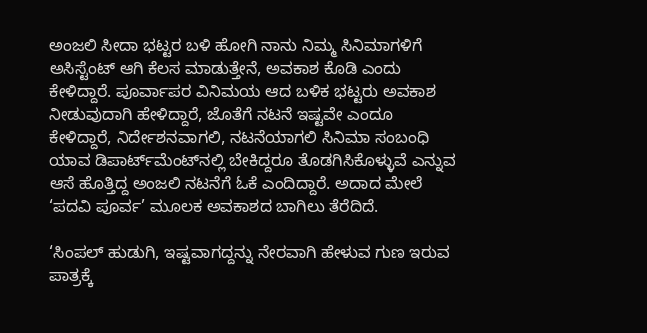ಅಂಜಲಿ ಸೀದಾ ಭಟ್ಟರ ಬಳಿ ಹೋಗಿ ನಾನು ನಿಮ್ಮ ಸಿನಿಮಾಗಳಿಗೆ ಅಸಿಸ್ಟೆಂಟ್‌ ಆಗಿ ಕೆಲಸ ಮಾಡುತ್ತೇನೆ, ಅವಕಾಶ ಕೊಡಿ ಎಂದು ಕೇಳಿದ್ದಾರೆ. ಪೂರ್ವಾಪರ ವಿನಿಮಯ ಆದ ಬಳಿಕ ಭಟ್ಟರು ಅವಕಾಶ ನೀಡುವುದಾಗಿ ಹೇಳಿದ್ದಾರೆ, ಜೊತೆಗೆ ನಟನೆ ಇಷ್ಟವೇ ಎಂದೂ ಕೇಳಿದ್ದಾರೆ, ನಿರ್ದೇಶನವಾಗಲಿ, ನಟನೆಯಾಗಲಿ ಸಿನಿಮಾ ಸಂಬಂಧಿ ಯಾವ ಡಿಪಾರ್ಟ್‌ಮೆಂಟ್‌ನಲ್ಲಿ ಬೇಕಿದ್ದರೂ ತೊಡಗಿಸಿಕೊಳ್ಳುವೆ ಎನ್ನುವ ಆಸೆ ಹೊತ್ತಿದ್ದ ಅಂಜಲಿ ನಟನೆಗೆ ಓಕೆ ಎಂದಿದ್ದಾರೆ. ಅದಾದ ಮೇಲೆ ‘ಪದವಿ ಪೂರ್ವ’ ಮೂಲಕ ಅವಕಾಶದ ಬಾಗಿಲು ತೆರೆದಿದೆ.

‘ಸಿಂಪಲ್‌ ಹುಡುಗಿ, ಇಷ್ಟವಾಗದ್ದನ್ನು ನೇರವಾಗಿ ಹೇಳುವ ಗುಣ ಇರುವ ಪಾತ್ರಕ್ಕೆ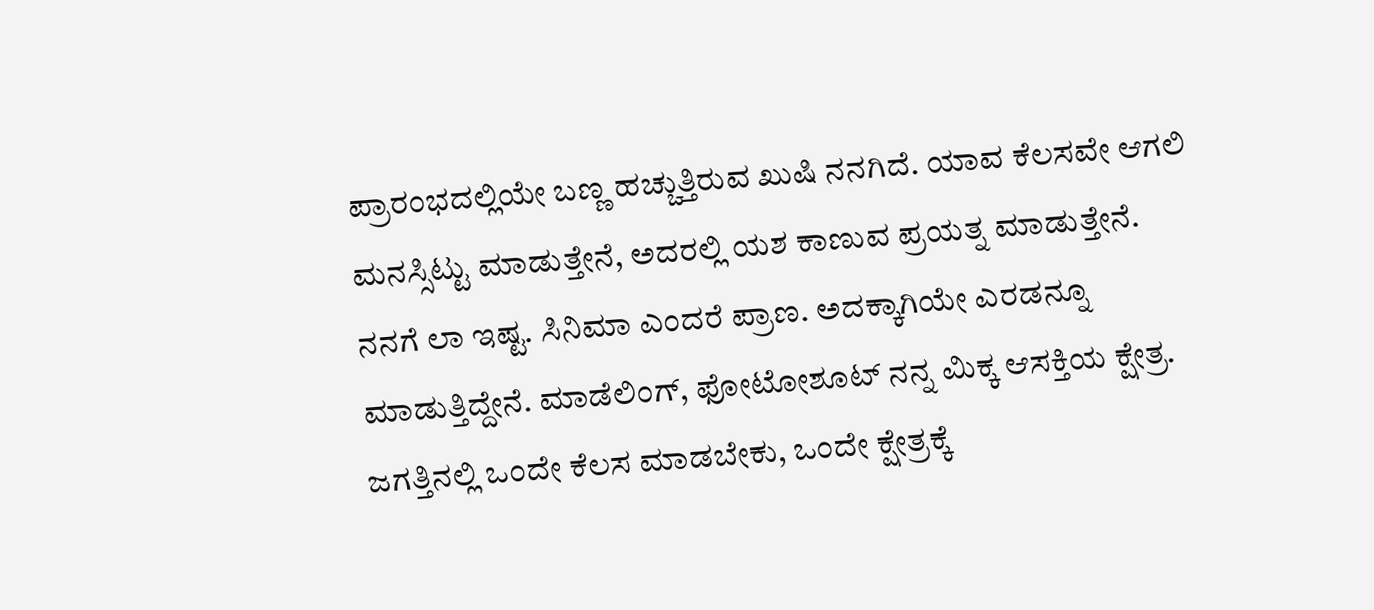ಪ್ರಾರಂಭದಲ್ಲಿಯೇ ಬಣ್ಣ ಹಚ್ಚುತ್ತಿರುವ ಖುಷಿ ನನಗಿದೆ. ಯಾವ ಕೆಲಸವೇ ಆಗಲಿ ಮನಸ್ಸಿಟ್ಟು ಮಾಡುತ್ತೇನೆ, ಅದರಲ್ಲಿ ಯಶ ಕಾಣುವ ಪ್ರಯತ್ನ ಮಾಡುತ್ತೇನೆ. ನನಗೆ ಲಾ ಇಷ್ಟ. ಸಿನಿಮಾ ಎಂದರೆ ಪ್ರಾಣ. ಅದಕ್ಕಾಗಿಯೇ ಎರಡನ್ನೂ ಮಾಡುತ್ತಿದ್ದೇನೆ. ಮಾಡೆಲಿಂಗ್‌, ಫೋಟೋಶೂಟ್‌ ನನ್ನ ಮಿಕ್ಕ ಆಸಕ್ತಿಯ ಕ್ಷೇತ್ರ. ಜಗತ್ತಿನಲ್ಲಿ ಒಂದೇ ಕೆಲಸ ಮಾಡಬೇಕು, ಒಂದೇ ಕ್ಷೇತ್ರಕ್ಕೆ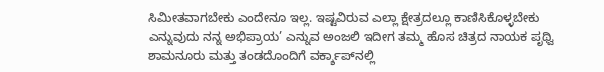ಸಿಮೀತವಾಗಬೇಕು ಎಂದೇನೂ ಇಲ್ಲ. ಇಷ್ಟವಿರುವ ಎಲ್ಲಾ ಕ್ಷೇತ್ರದಲ್ಲೂ ಕಾಣಿಸಿಕೊಳ್ಳಬೇಕು ಎನ್ನುವುದು ನನ್ನ ಅಭಿಪ್ರಾಯ’ ಎನ್ನುವ ಅಂಜಲಿ ಇದೀಗ ತಮ್ಮ ಹೊಸ ಚಿತ್ರದ ನಾಯಕ ಪೃಥ್ವಿ ಶಾಮನೂರು ಮತ್ತು ತಂಡದೊಂದಿಗೆ ವರ್ಕ್ಶಾಪ್‌ನಲ್ಲಿ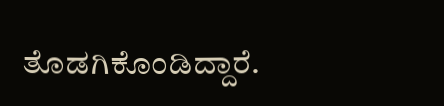ತೊಡಗಿಕೊಂಡಿದ್ದಾರೆ.